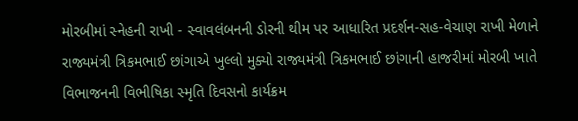મોરબીમાં સ્નેહની રાખી - સ્વાવલંબનની ડોરની થીમ પર આધારિત પ્રદર્શન-સહ-વેચાણ રાખી મેળાને રાજ્યમંત્રી ત્રિકમભાઈ છાંગાએ ખુલ્લો મુક્યો રાજ્યમંત્રી ત્રિકમભાઈ છાંગાની હાજરીમાં મોરબી ખાતે વિભાજનની વિભીષિકા સ્મૃતિ દિવસનો કાર્યક્રમ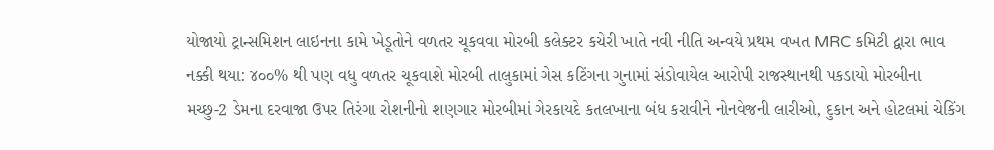યોજાયો ટ્રાન્સમિશન લાઇનના કામે ખેડૂતોને વળતર ચૂકવવા મોરબી કલેક્ટર કચેરી ખાતે નવી નીતિ અન્વયે પ્રથમ વખત MRC કમિટી દ્વારા ભાવ નક્કી થયા: ૪૦૦% થી પણ વધુ વળતર ચૂકવાશે મોરબી તાલુકામાં ગેસ કટિંગના ગુનામાં સંડોવાયેલ આરોપી રાજસ્થાનથી પકડાયો મોરબીના મચ્છુ-2 ડેમના દરવાજા ઉપર તિરંગા રોશનીનો શણગાર મોરબીમાં ગેરકાયદે કતલખાના બંધ કરાવીને નોનવેજની લારીઓ, દુકાન અને હોટલમાં ચેકિંગ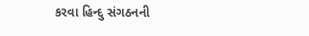કરવા હિન્દુ સંગઠનની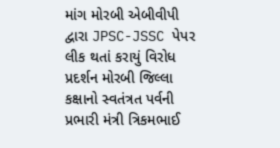માંગ મોરબી એબીવીપી દ્વારા JPSC-JSSC પેપર લીક થતાં કરાયું વિરોધ પ્રદર્શન મોરબી જિલ્લા કક્ષાનો સ્વતંત્રત પર્વની પ્રભારી મંત્રી ત્રિકમભાઈ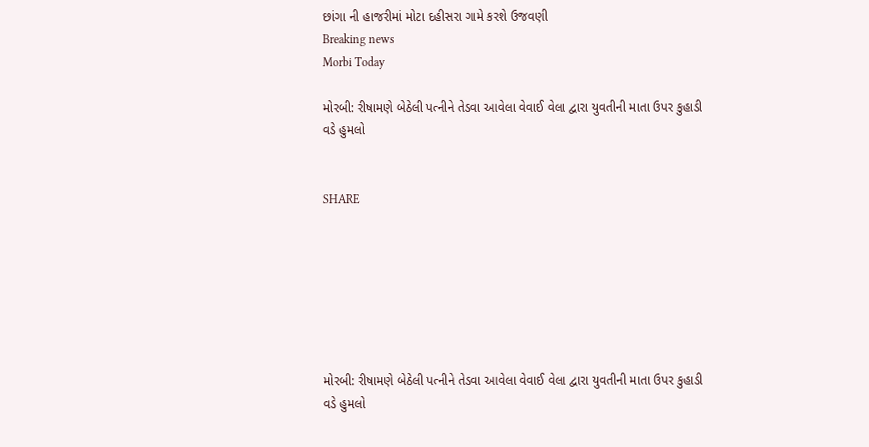છાંગા ની હાજરીમાં મોટા દહીસરા ગામે કરશે ઉજવણી
Breaking news
Morbi Today

મોરબી: રીષામણે બેઠેલી પત્નીને તેડવા આવેલા વેવાઈ વેલા દ્વારા યુવતીની માતા ઉપર કુહાડી વડે હુમલો


SHARE







મોરબી: રીષામણે બેઠેલી પત્નીને તેડવા આવેલા વેવાઈ વેલા દ્વારા યુવતીની માતા ઉપર કુહાડી વડે હુમલો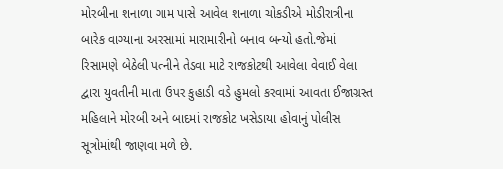મોરબીના શનાળા ગામ પાસે આવેલ શનાળા ચોકડીએ મોડીરાત્રીના બારેક વાગ્યાના અરસામાં મારામારીનો બનાવ બન્યો હતો.જેમાં રિસામણે બેઠેલી પત્નીને તેડવા માટે રાજકોટથી આવેલા વેવાઈ વેલા દ્વારા યુવતીની માતા ઉપર કુહાડી વડે હુમલો કરવામાં આવતા ઈજાગ્રસ્ત મહિલાને મોરબી અને બાદમાં રાજકોટ ખસેડાયા હોવાનું પોલીસ સૂત્રોમાંથી જાણવા મળે છે.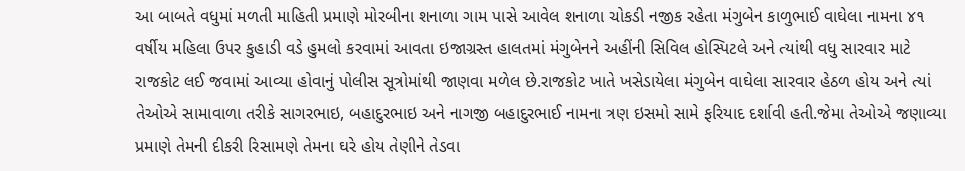આ બાબતે વધુમાં મળતી માહિતી પ્રમાણે મોરબીના શનાળા ગામ પાસે આવેલ શનાળા ચોકડી નજીક રહેતા મંગુબેન કાળુભાઈ વાઘેલા નામના ૪૧ વર્ષીય મહિલા ઉપર કુહાડી વડે હુમલો કરવામાં આવતા ઇજાગ્રસ્ત હાલતમાં મંગુબેનને અહીંની સિવિલ હોસ્પિટલે અને ત્યાંથી વધુ સારવાર માટે રાજકોટ લઈ જવામાં આવ્યા હોવાનું પોલીસ સૂત્રોમાંથી જાણવા મળેલ છે.રાજકોટ ખાતે ખસેડાયેલા મંગુબેન વાઘેલા સારવાર હેઠળ હોય અને ત્યાં તેઓએ સામાવાળા તરીકે સાગરભાઇ, બહાદુરભાઇ અને નાગજી બહાદુરભાઈ નામના ત્રણ ઇસમો સામે ફરિયાદ દર્શાવી હતી.જેમા તેઓએ જણાવ્યા પ્રમાણે તેમની દીકરી રિસામણે તેમના ઘરે હોય તેણીને તેડવા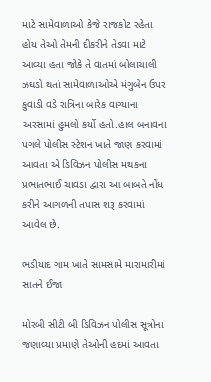માટે સામેવાળાઓ કેજે રાજકોટ રહેતા હોય તેઓ તેમની દીકરીને તેડવા માટે આવ્યા હતા જોકે તે વાતમાં બોલાચાલી ઝઘડો થતાં સામેવાળાઓએ મંગુબેન ઉપર કુવાડી વડે રાત્રિના બારેક વાગ્યાના અરસામાં હુમલો કર્યો હતો.હાલ બનાવના પગલે પોલીસ સ્ટેશન ખાતે જાણ કરવામાં આવતા એ ડિવિઝન પોલીસ મથકના પ્રભાતભાઈ ચાવડા દ્વારા આ બાબતે નોંધ કરીને આગળની તપાસ શરૂ કરવામાં આવેલ છે.

ભડીયાદ ગામ ખાતે સામસામે મારામારીમાં સાતને ઈજા

મોરબી સીટી બી ડિવિઝન પોલીસ સૂત્રોના જણાવ્યા પ્રમાણે તેઓની હદમાં આવતા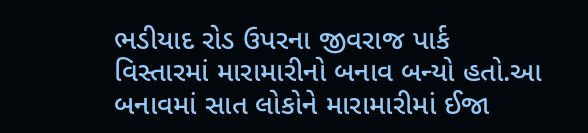ભડીયાદ રોડ ઉપરના જીવરાજ પાર્ક વિસ્તારમાં મારામારીનો બનાવ બન્યો હતો.આ બનાવમાં સાત લોકોને મારામારીમાં ઈજા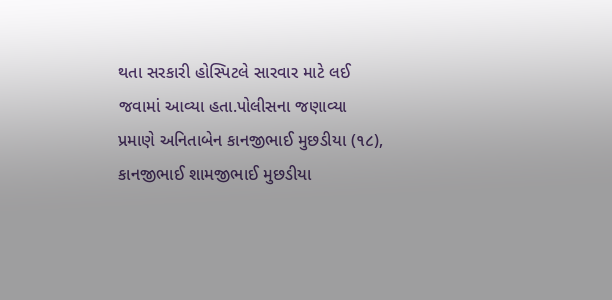થતા સરકારી હોસ્પિટલે સારવાર માટે લઈ જવામાં આવ્યા હતા.પોલીસના જણાવ્યા પ્રમાણે અનિતાબેન કાનજીભાઈ મુછડીયા (૧૮), કાનજીભાઈ શામજીભાઈ મુછડીયા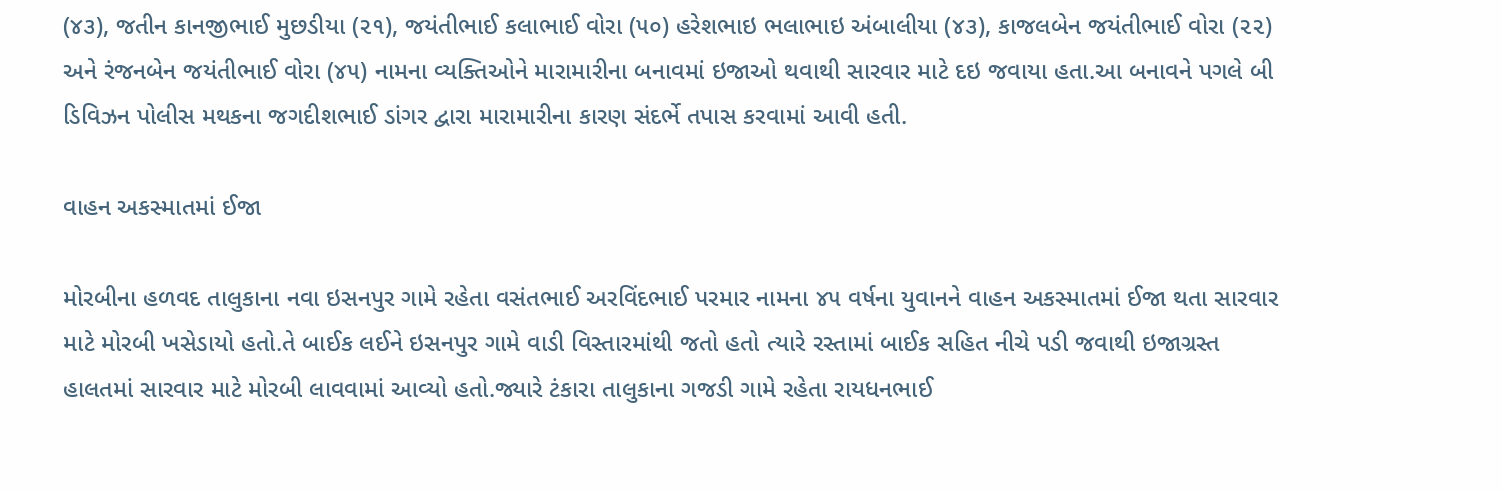(૪૩), જતીન કાનજીભાઈ મુછડીયા (૨૧), જયંતીભાઈ કલાભાઈ વોરા (૫૦) હરેશભાઇ ભલાભાઇ અંબાલીયા (૪૩), કાજલબેન જયંતીભાઈ વોરા (૨૨) અને રંજનબેન જયંતીભાઈ વોરા (૪૫) નામના વ્યક્તિઓને મારામારીના બનાવમાં ઇજાઓ થવાથી સારવાર માટે દઇ જવાયા હતા.આ બનાવને પગલે બી ડિવિઝન પોલીસ મથકના જગદીશભાઈ ડાંગર દ્વારા મારામારીના કારણ સંદર્ભે તપાસ કરવામાં આવી હતી.

વાહન અકસ્માતમાં ઈજા

મોરબીના હળવદ તાલુકાના નવા ઇસનપુર ગામે રહેતા વસંતભાઈ અરવિંદભાઈ પરમાર નામના ૪૫ વર્ષના યુવાનને વાહન અકસ્માતમાં ઈજા થતા સારવાર માટે મોરબી ખસેડાયો હતો.તે બાઈક લઈને ઇસનપુર ગામે વાડી વિસ્તારમાંથી જતો હતો ત્યારે રસ્તામાં બાઈક સહિત નીચે પડી જવાથી ઇજાગ્રસ્ત હાલતમાં સારવાર માટે મોરબી લાવવામાં આવ્યો હતો.જ્યારે ટંકારા તાલુકાના ગજડી ગામે રહેતા રાયધનભાઈ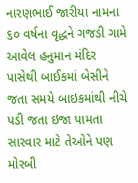નારણભાઈ જારીયા નામના ૬૦ વર્ષના વૃદ્ધને ગજડી ગામે આવેલ હનુમાન મંદિર પાસેથી બાઈકમાં બેસીને જતા સમયે બાઇકમાંથી નીચે પડી જતા ઇજા પામતા સારવાર માટે તેઓને પણ મોરબી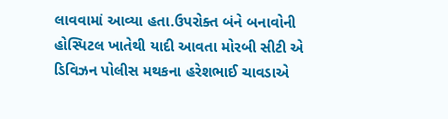લાવવામાં આવ્યા હતા.ઉપરોક્ત બંને બનાવોની હોસ્પિટલ ખાતેથી યાદી આવતા મોરબી સીટી એ ડિવિઝન પોલીસ મથકના હરેશભાઈ ચાવડાએ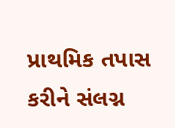પ્રાથમિક તપાસ કરીને સંલગ્ન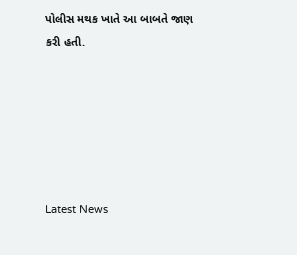પોલીસ મથક ખાતે આ બાબતે જાણ કરી હતી.






Latest News